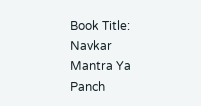Book Title: Navkar Mantra Ya Panch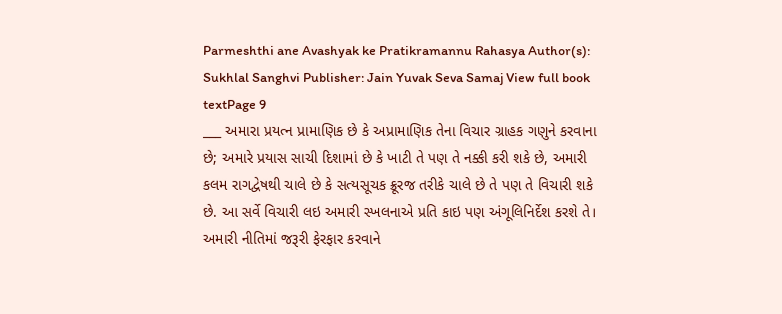Parmeshthi ane Avashyak ke Pratikramannu Rahasya Author(s): Sukhlal Sanghvi Publisher: Jain Yuvak Seva Samaj View full book textPage 9
___ અમારા પ્રયત્ન પ્રામાણિક છે કે અપ્રામાણિક તેના વિચાર ગ્રાહક ગણુને કરવાના છે; અમારે પ્રયાસ સાચી દિશામાં છે કે ખાટી તે પણ તે નક્કી કરી શકે છે, અમારી કલમ રાગદ્વેષથી ચાલે છે કે સત્યસૂચક ક્રૂરજ તરીકે ચાલે છે તે પણ તે વિચારી શકે છે. આ સર્વે વિચારી લઇ અમારી સ્ખલનાએ પ્રતિ કાઇ પણ અંગૂલિનિર્દેશ કરશે તે। અમારી નીતિમાં જરૂરી ફેરફાર કરવાને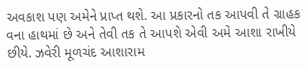અવકાશ પણ અમેને પ્રાપ્ત થશે. આ પ્રકારનો તક આપવી તે ગ્રાહક વના હાથમાં છે અને તેવી તક તે આપશે એવી અમે આશા રાખીયે છીયે. ઝવેરી મૂળચંદ આશારામ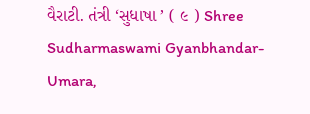વૈરાટી. તંત્રી ‘સુધાષા ’ ( ૯ ) Shree Sudharmaswami Gyanbhandar-Umara,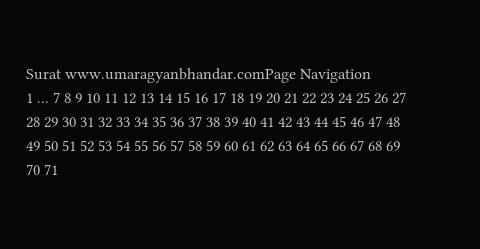Surat www.umaragyanbhandar.comPage Navigation
1 ... 7 8 9 10 11 12 13 14 15 16 17 18 19 20 21 22 23 24 25 26 27 28 29 30 31 32 33 34 35 36 37 38 39 40 41 42 43 44 45 46 47 48 49 50 51 52 53 54 55 56 57 58 59 60 61 62 63 64 65 66 67 68 69 70 71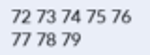72 73 74 75 76 77 78 79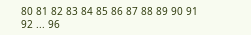80 81 82 83 84 85 86 87 88 89 90 91 92 ... 96